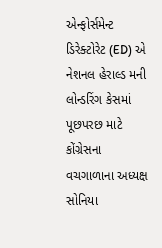એન્ફોર્સમેન્ટ ડિરેક્ટોરેટ (ED) એ નેશનલ હેરાલ્ડ મની લોન્ડરિંગ કેસમાં પૂછપરછ માટે કોંગ્રેસના વચગાળાના અધ્યક્ષ સોનિયા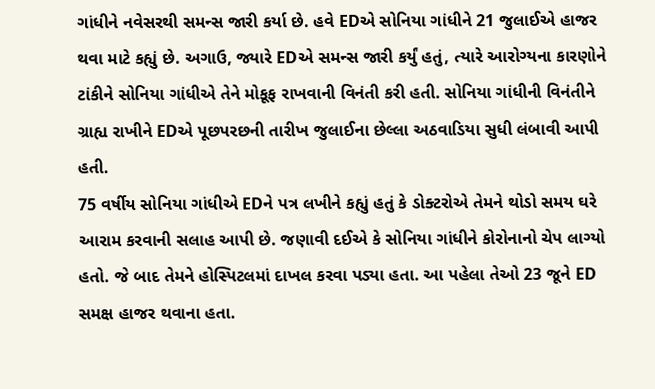ગાંધીને નવેસરથી સમન્સ જારી કર્યા છે. હવે EDએ સોનિયા ગાંધીને 21 જુલાઈએ હાજર થવા માટે કહ્યું છે. અગાઉ, જ્યારે EDએ સમન્સ જારી કર્યું હતું, ત્યારે આરોગ્યના કારણોને ટાંકીને સોનિયા ગાંધીએ તેને મોકૂફ રાખવાની વિનંતી કરી હતી. સોનિયા ગાંધીની વિનંતીને ગ્રાહ્ય રાખીને EDએ પૂછપરછની તારીખ જુલાઈના છેલ્લા અઠવાડિયા સુધી લંબાવી આપી હતી.
75 વર્ષીય સોનિયા ગાંધીએ EDને પત્ર લખીને કહ્યું હતું કે ડોક્ટરોએ તેમને થોડો સમય ઘરે આરામ કરવાની સલાહ આપી છે. જણાવી દઈએ કે સોનિયા ગાંધીને કોરોનાનો ચેપ લાગ્યો હતો. જે બાદ તેમને હોસ્પિટલમાં દાખલ કરવા પડ્યા હતા. આ પહેલા તેઓ 23 જૂને ED સમક્ષ હાજર થવાના હતા.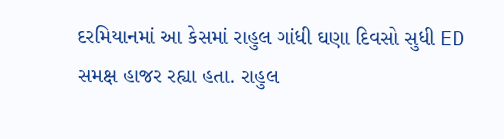દરમિયાનમાં આ કેસમાં રાહુલ ગાંધી ઘણા દિવસો સુધી ED સમક્ષ હાજર રહ્યા હતા. રાહુલ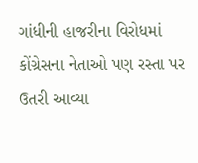ગાંધીની હાજરીના વિરોધમાં કોંગ્રેસના નેતાઓ પણ રસ્તા પર ઉતરી આવ્યા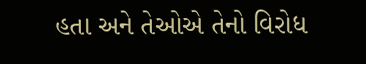હતા અને તેઓએ તેનો વિરોધ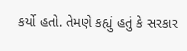કર્યો હતો. તેમણે કહ્યું હતું કે સરકાર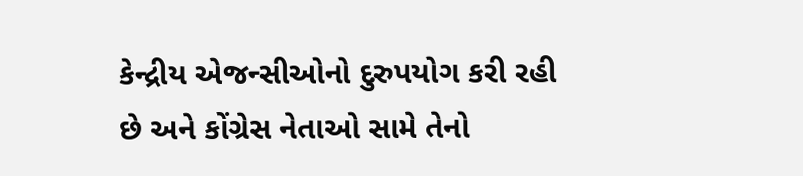કેન્દ્રીય એજન્સીઓનો દુરુપયોગ કરી રહી છે અને કોંગ્રેસ નેતાઓ સામે તેનો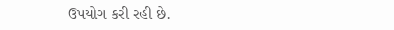ઉપયોગ કરી રહી છે.